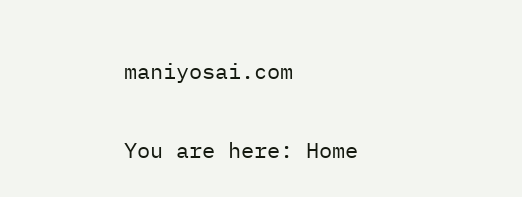maniyosai.com

You are here: Home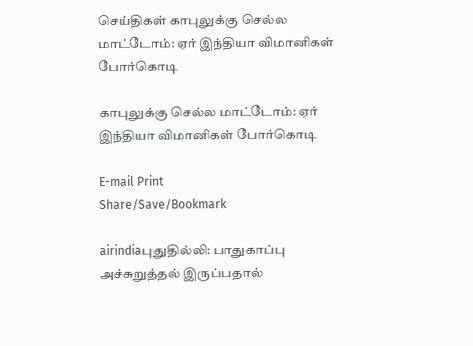செய்திகள் காபுலுக்கு செல்ல மாட்டோம்: ஏர் இந்தியா விமானிகள் போர்கொடி

காபுலுக்கு செல்ல மாட்டோம்: ஏர் இந்தியா விமானிகள் போர்கொடி

E-mail Print
Share/Save/Bookmark

airindiaபுதுதில்லி: பாதுகாப்பு அச்சுறுத்தல் இருப்பதால்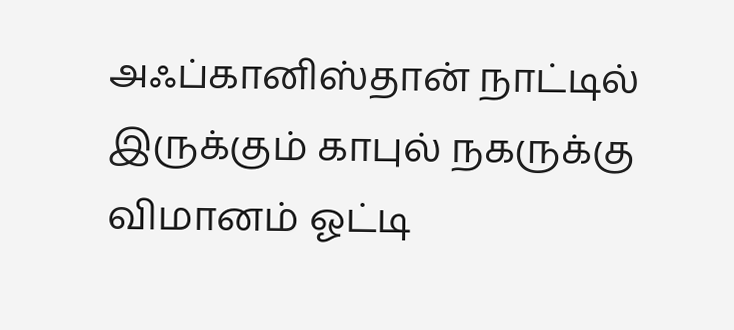அஃப்கானிஸ்தான் நாட்டில் இருக்கும் காபுல் நகருக்கு விமானம் ஓட்டி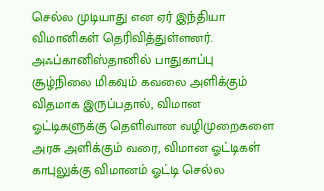செல்ல முடியாது என ஏர் இந்தியா விமானிகள் தெரிவித்துள்ளனர்.
அஃப்கானிஸ்தானில் பாதுகாப்பு சூழ்நிலை மிகவும் கவலை அளிக்கும் விதமாக இருப்பதால், விமான ஓட்டிகளுக்கு தெளிவான வழிமுறைகளை அரசு அளிக்கும் வரை, விமான ஓட்டிகள் காபுலுக்கு விமானம் ஓட்டி செல்ல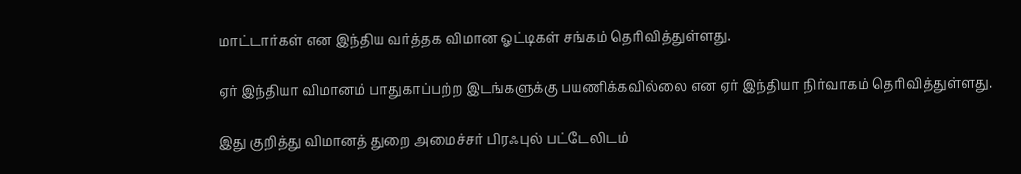மாட்டார்கள் என இந்திய வர்த்தக விமான ஓட்டிகள் சங்கம் தெரிவித்துள்ளது.

ஏர் இந்தியா விமானம் பாதுகாப்பற்ற இடங்களுக்கு பயணிக்கவில்லை என ஏர் இந்தியா நிர்வாகம் தெரிவித்துள்ளது.

இது குறித்து விமானத் துறை அமைச்சர் பிரஃபுல் பட்டேலிடம்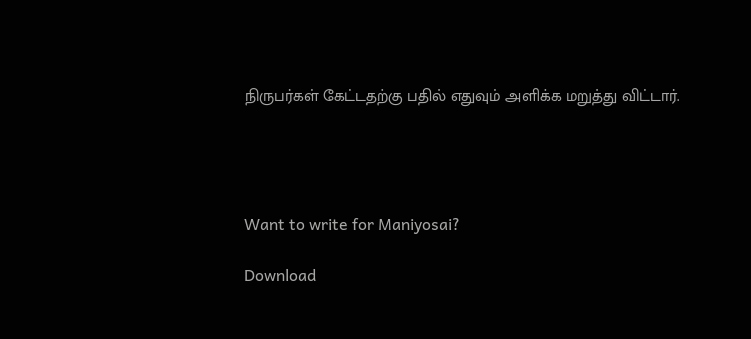நிருபர்கள் கேட்டதற்கு பதில் எதுவும் அளிக்க மறுத்து விட்டார்.




Want to write for Maniyosai?

Download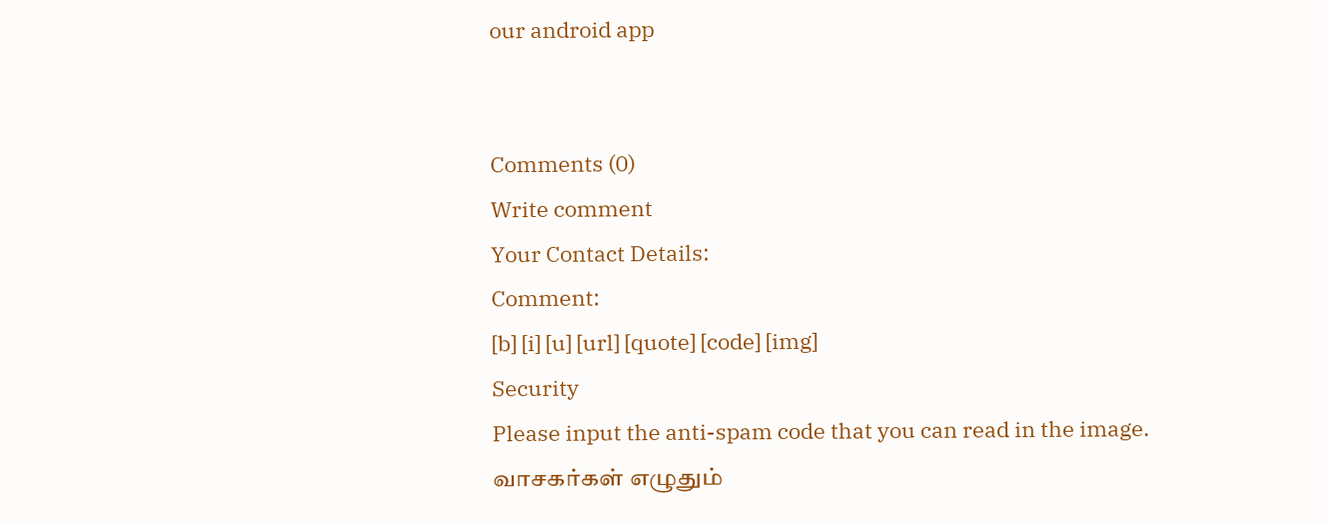our android app


Comments (0)
Write comment
Your Contact Details:
Comment:
[b] [i] [u] [url] [quote] [code] [img]
Security
Please input the anti-spam code that you can read in the image.
வாசகர்கள் எழுதும்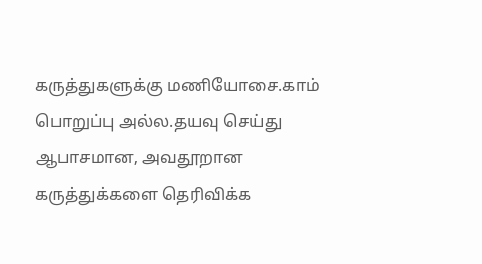கருத்துகளுக்கு மணியோசை.காம் பொறுப்பு அல்ல.தயவு செய்து ஆபாசமான, அவதூறான கருத்துக்களை தெரிவிக்க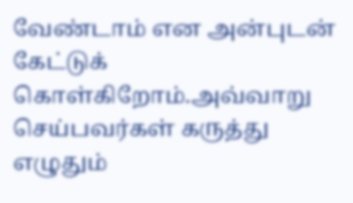வேண்டாம் என அன்புடன் கேட்டுக் கொள்கிறோம்.அவ்வாறு செய்பவர்கள் கருத்து எழுதும்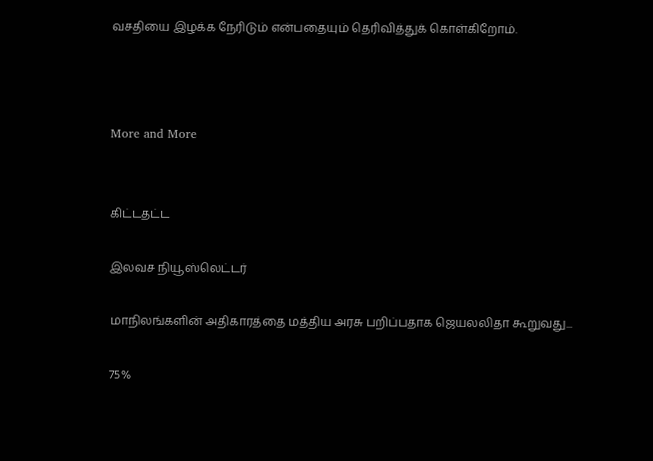வசதியை இழக்க நேரிடும் என்பதையும் தெரிவித்துக் கொள்கிறோம்.



More and More


கிட்டதட்ட

இலவச நியூஸ்லெட்டர்

மாநிலங்களின் அதிகாரத்தை மத்திய அரசு பறிப்பதாக ஜெயலலிதா கூறுவது...

75%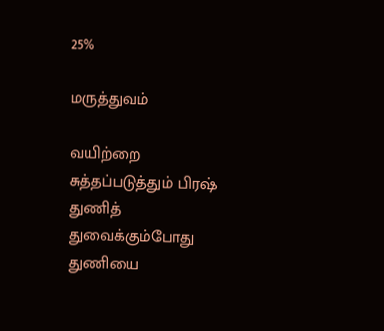25%

மருத்துவம்

வயிற்றை சுத்தப்படுத்தும் பிரஷ்
துணித் துவைக்கும்போது துணியை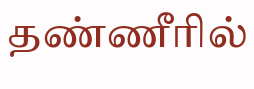தண்ணீரில்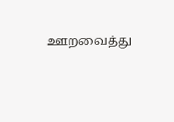ஊறவைத்து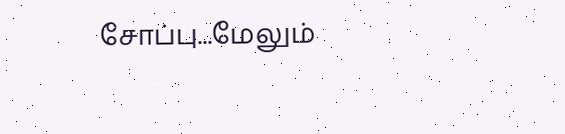சோப்பு...மேலும்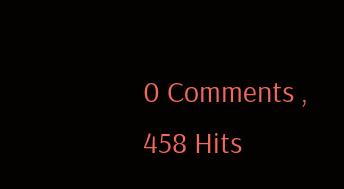0 Comments , 458 Hits